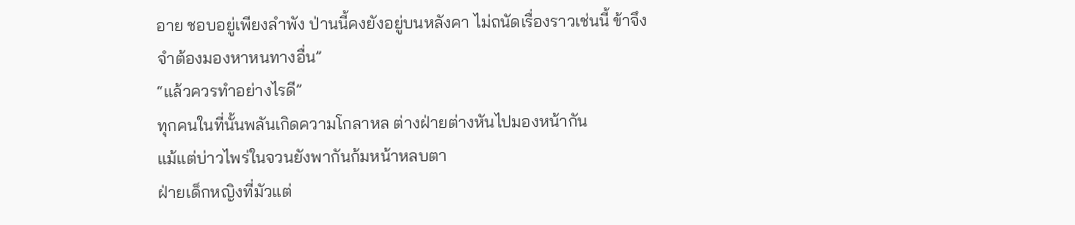อาย ชอบอยู่เพียงลำพัง ป่านนี้คงยังอยู่บนหลังคา ไม่ถนัดเรื่องราวเช่นนี้ ข้าจึงจำต้องมองหาหนทางอื่น”
“แล้วควรทำอย่างไรดี”
ทุกคนในที่นั้นพลันเกิดความโกลาหล ต่างฝ่ายต่างหันไปมองหน้ากัน
แม้แต่บ่าวไพร่ในจวนยังพากันก้มหน้าหลบตา
ฝ่ายเด็กหญิงที่มัวแต่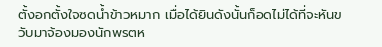ตั้งอกตั้งใจซดน้ำข้าวหมาก เมื่อได้ยินดังนั้นก็อดไม่ได้ที่จะหันขวับมาจ้องมองนักพรตห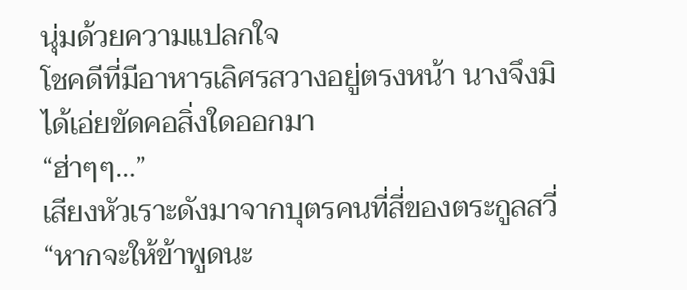นุ่มด้วยความแปลกใจ
โชคดีที่มีอาหารเลิศรสวางอยู่ตรงหน้า นางจึงมิได้เอ่ยขัดคอสิ่งใดออกมา
“ฮ่าๆๆ…”
เสียงหัวเราะดังมาจากบุตรคนที่สี่ของตระกูลสวี่
“หากจะให้ข้าพูดนะ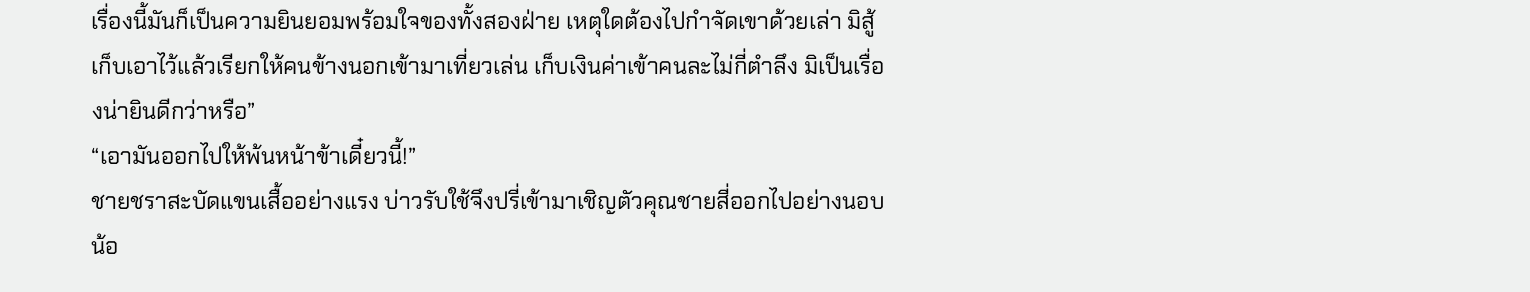เรื่องนี้มันก็เป็นความยินยอมพร้อมใจของทั้งสองฝ่าย เหตุใดต้องไปกำจัดเขาด้วยเล่า มิสู้เก็บเอาไว้แล้วเรียกให้คนข้างนอกเข้ามาเที่ยวเล่น เก็บเงินค่าเข้าคนละไม่กี่ตำลึง มิเป็นเรื่องน่ายินดีกว่าหรือ”
“เอามันออกไปให้พ้นหน้าข้าเดี๋ยวนี้!”
ชายชราสะบัดแขนเสื้ออย่างแรง บ่าวรับใช้จึงปรี่เข้ามาเชิญตัวคุณชายสี่ออกไปอย่างนอบน้อ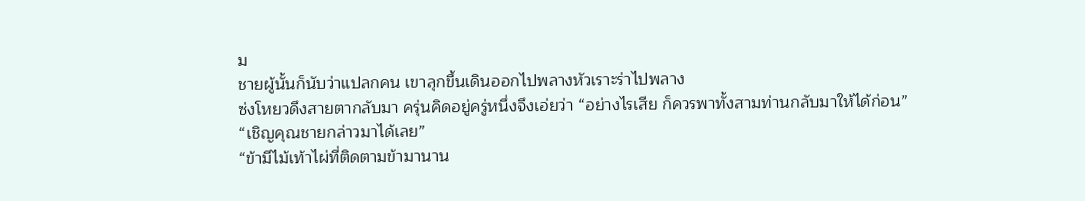ม
ชายผู้นั้นก็นับว่าแปลกคน เขาลุกขึ้นเดินออกไปพลางหัวเราะร่าไปพลาง
ซ่งโหยวดึงสายตากลับมา ครุ่นคิดอยู่ครู่หนึ่งจึงเอ่ยว่า “อย่างไรเสีย ก็ควรพาทั้งสามท่านกลับมาให้ได้ก่อน”
“เชิญคุณชายกล่าวมาได้เลย”
“ข้ามีไม้เท้าไผ่ที่ติดตามข้ามานาน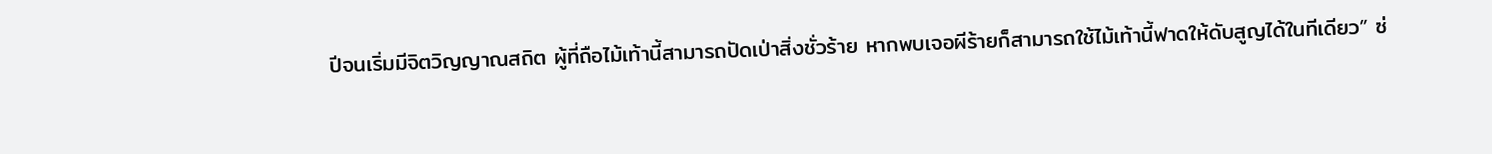ปีจนเริ่มมีจิตวิญญาณสถิต ผู้ที่ถือไม้เท้านี้สามารถปัดเป่าสิ่งชั่วร้าย หากพบเจอผีร้ายก็สามารถใช้ไม้เท้านี้ฟาดให้ดับสูญได้ในทีเดียว” ซ่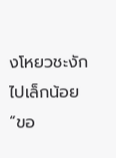งโหยวชะงักไปเล็กน้อย “ขอ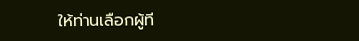ให้ท่านเลือกผู้ที